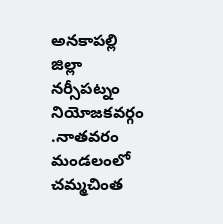అనకాపల్లి జిల్లా నర్సీపట్నం నియోజకవర్గం .నాతవరం మండలంలో చమ్మచింత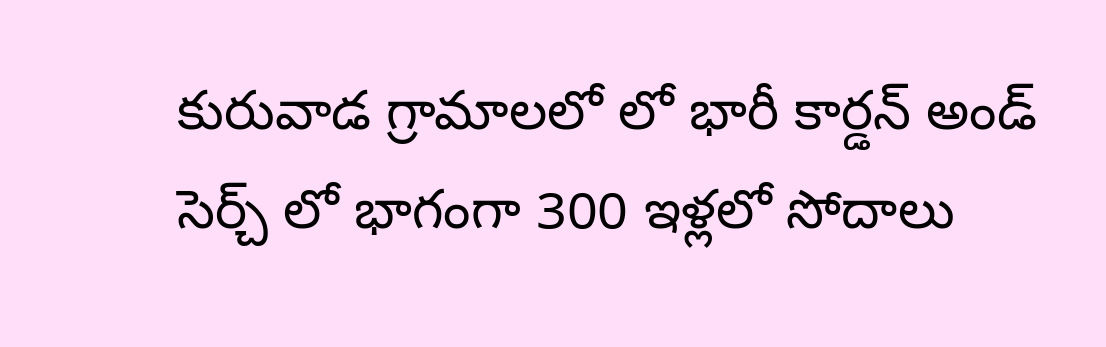కురువాడ గ్రామాలలో లో భారీ కార్డన్ అండ్ సెర్చ్ లో భాగంగా 300 ఇళ్లలో సోదాలు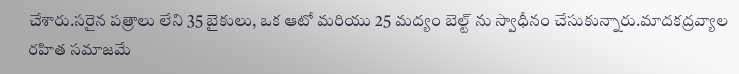చేశారు.సరైన పత్రాలు లేని 35 బైకులు, ఒక ఆటో మరియు 25 మద్యం బెల్ట్ ను స్వాధీనం చేసుకున్నారు.మాదకద్రవ్యాల రహిత సమాజమే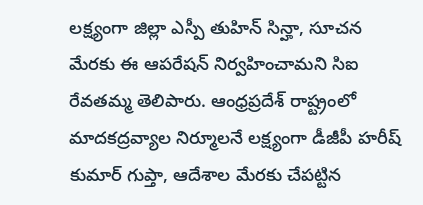లక్ష్యంగా జిల్లా ఎస్పీ తుహిన్ సిన్హా, సూచన మేరకు ఈ ఆపరేషన్ నిర్వహించామని సిఐ రేవతమ్మ తెలిపారు. ఆంధ్రప్రదేశ్ రాష్ట్రంలో మాదకద్రవ్యాల నిర్మూలనే లక్ష్యంగా డీజీపీ హరీష్ కుమార్ గుప్తా, ఆదేశాల మేరకు చేపట్టిన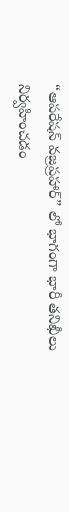“ఆపరేషన్ వజ్రప్రహార్” లో భాగంగా భారీ తనిఖీలు నిర్వహించడం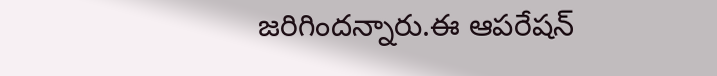జరిగిందన్నారు.ఈ ఆపరేషన్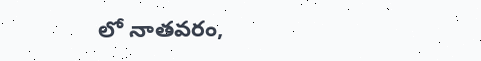లో నాతవరం,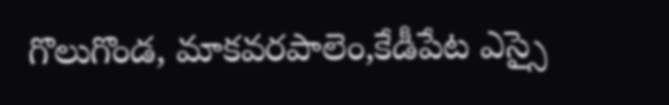గొలుగొండ, మాకవరపాలెం,కేడీపేట ఎస్సై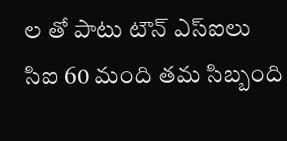ల తో పాటు టౌన్ ఎస్ఐలు సిఐ 60 మంది తమ సిబ్బంది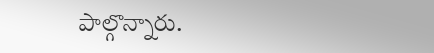పాల్గొన్నారు.